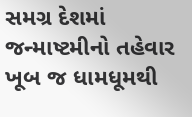સમગ્ર દેશમાં જન્માષ્ટમીનો તહેવાર ખૂબ જ ધામધૂમથી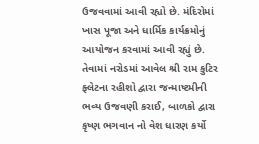ઉજવવામાં આવી રહ્યો છે. મંદિરોમાં ખાસ પૂજા અને ધાર્મિક કાર્યક્રમોનું આયોજન કરવામાં આવી રહ્યું છે.
તેવામાં નરોડમાં આવેલ શ્રી રામ કુટિર ફ્લેટના રહીશો દ્વારા જન્માષ્ટમીની ભવ્ય ઉજવણી કરાઈ, બાળકો દ્વારા કૃષ્ણ ભગવાન નો વેશ ધારણ કર્યો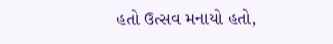હતો ઉત્સવ મનાયો હતો,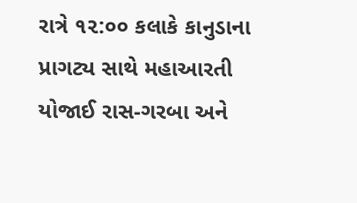રાત્રે ૧૨:૦૦ કલાકે કાનુડાના પ્રાગટ્ય સાથે મહાઆરતી યોજાઈ રાસ-ગરબા અને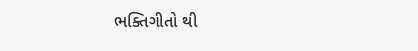ભક્તિગીતો થી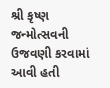શ્રી કૃષ્ણ જન્મોત્સવની ઉજવણી કરવામાં આવી હતી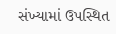સંખ્યામાં ઉપસ્થિત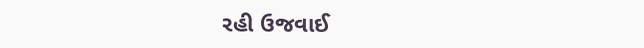રહી ઉજવાઈ